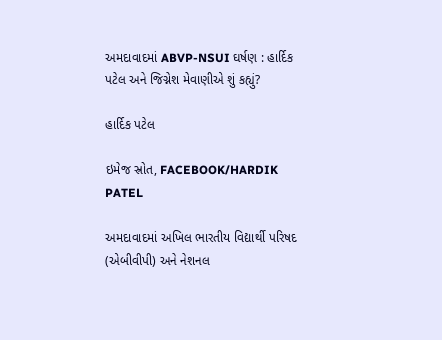અમદાવાદમાં ABVP-NSUI ઘર્ષણ : હાર્દિક પટેલ અને જિગ્નેશ મેવાણીએ શું કહ્યું?

હાર્દિક પટેલ

ઇમેજ સ્રોત, FACEBOOK/HARDIK PATEL

અમદાવાદમાં અખિલ ભારતીય વિદ્યાર્થી પરિષદ (એબીવીપી) અને નેશનલ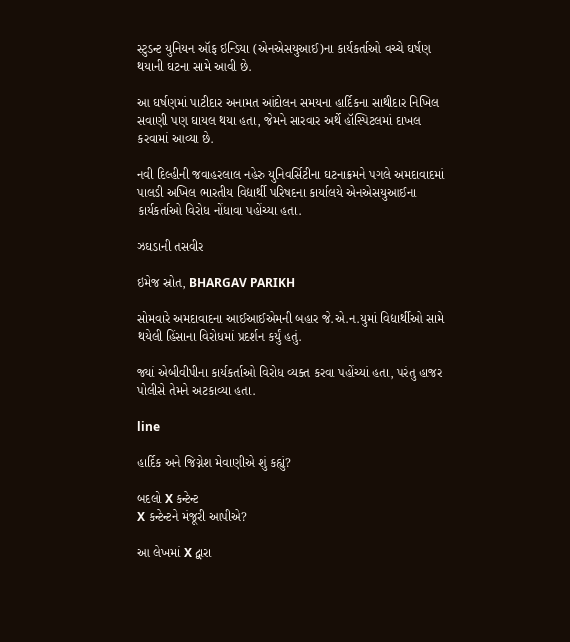સ્ટુડન્ટ યુનિયન ઑફ ઇન્ડિયા (એનએસયુઆઈ)ના કાર્યકર્તાઓ વચ્ચે ઘર્ષણ થયાની ઘટના સામે આવી છે.

આ ઘર્ષણમાં પાટીદાર અનામત આંદોલન સમયના હાર્દિકના સાથીદાર નિખિલ સવાણી પણ ઘાયલ થયા હતા, જેમને સારવાર અર્થે હૉસ્પિટલમાં દાખલ કરવામાં આવ્યા છે.

નવી દિલ્હીની જવાહરલાલ નહેરુ યુનિવર્સિટીના ઘટનાક્રમને પગલે અમદાવાદમાં પાલડી અખિલ ભારતીય વિદ્યાર્થી પરિષદના કાર્યાલયે એનએસયુઆઈના કાર્યકર્તાઓ વિરોધ નોંધાવા પહોંચ્યા હતા.

ઝઘડાની તસવીર

ઇમેજ સ્રોત, BHARGAV PARIKH

સોમવારે અમદાવાદના આઈઆઈએમની બહાર જે.એ.ન.યુમાં વિદ્યાર્થીઓ સામે થયેલી હિંસાના વિરોધમાં પ્રદર્શન કર્યું હતું.

જ્યાં એબીવીપીના કાર્યકર્તાઓ વિરોધ વ્યક્ત કરવા પહોંચ્યાં હતા, પરંતુ હાજર પોલીસે તેમને અટકાવ્યા હતા.

line

હાર્દિક અને જિગ્નેશ મેવાણીએ શું કહ્યું?

બદલો X કન્ટેન્ટ
X કન્ટેન્ટને મંજૂરી આપીએ?

આ લેખમાં X દ્વારા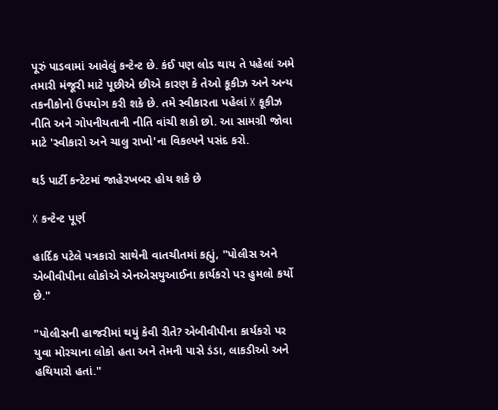પૂરું પાડવામાં આવેલું કન્ટેન્ટ છે. કંઈ પણ લોડ થાય તે પહેલાં અમે તમારી મંજૂરી માટે પૂછીએ છીએ કારણ કે તેઓ કૂકીઝ અને અન્ય તકનીકોનો ઉપયોગ કરી શકે છે. તમે સ્વીકારતા પહેલાં X કૂકીઝ નીતિ અને ગોપનીયતાની નીતિ વાંચી શકો છો. આ સામગ્રી જોવા માટે 'સ્વીકારો અને ચાલુ રાખો'ના વિકલ્પને પસંદ કરો.

થર્ડ પાર્ટી કન્ટેટમાં જાહેરખબર હોય શકે છે

X કન્ટેન્ટ પૂર્ણ

હાર્દિક પટેલે પત્રકારો સાથેની વાતચીતમાં કહ્યું, "પોલીસ અને એબીવીપીના લોકોએ એનએસયુઆઈના કાર્યકરો પર હુમલો કર્યો છે."

"પોલીસની હાજરીમાં થયું કેવી રીતે? એબીવીપીના કાર્યકરો પર યુવા મોરચાના લોકો હતા અને તેમની પાસે ડંડા, લાકડીઓ અને હથિયારો હતાં."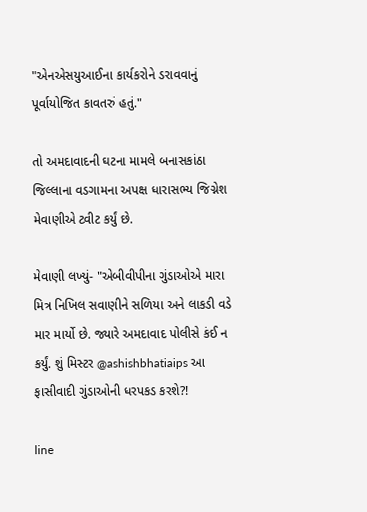"એનએસયુઆઈના કાર્યકરોને ડરાવવાનું પૂર્વાયોજિત કાવતરું હતું."

તો અમદાવાદની ઘટના મામલે બનાસકાંઠા જિલ્લાના વડગામના અપક્ષ ધારાસભ્ય જિગ્નેશ મેવાણીએ ટ્વીટ કર્યું છે.

મેવાણી લખ્યું- "એબીવીપીના ગુંડાઓએ મારા મિત્ર નિખિલ સવાણીને સળિયા અને લાકડી વડે માર માર્યો છે. જ્યારે અમદાવાદ પોલીસે કંઈ ન કર્યું. શું મિસ્ટર @ashishbhatiaips આ ફાસીવાદી ગુંડાઓની ધરપકડ કરશે?!

line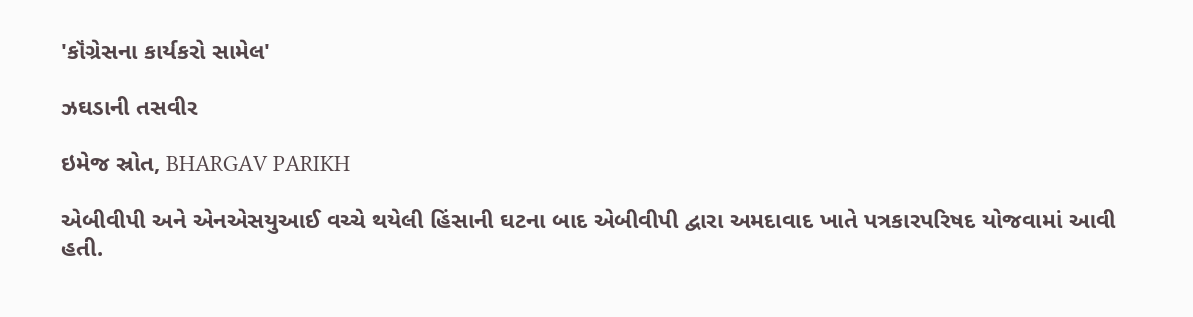'કૉંગ્રેસના કાર્યકરો સામેલ'

ઝઘડાની તસવીર

ઇમેજ સ્રોત, BHARGAV PARIKH

એબીવીપી અને એનએસયુઆઈ વચ્ચે થયેલી હિંસાની ઘટના બાદ એબીવીપી દ્વારા અમદાવાદ ખાતે પત્રકારપરિષદ યોજવામાં આવી હતી.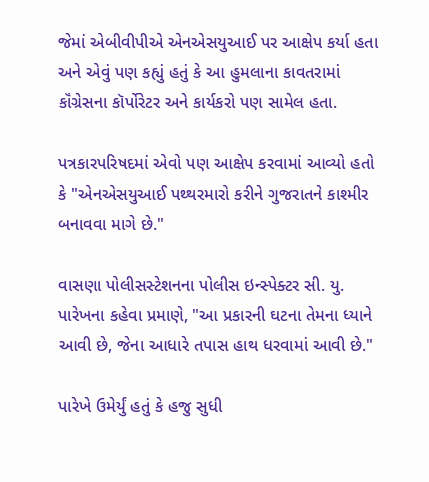જેમાં એબીવીપીએ એનએસયુઆઈ પર આક્ષેપ કર્યા હતા અને એવું પણ કહ્યું હતું કે આ હુમલાના કાવતરામાં કૉંગ્રેસના કૉર્પોરેટર અને કાર્યકરો પણ સામેલ હતા.

પત્રકારપરિષદમાં એવો પણ આક્ષેપ કરવામાં આવ્યો હતો કે "એનએસયુઆઈ પથ્થરમારો કરીને ગુજરાતને કાશ્મીર બનાવવા માગે છે."

વાસણા પોલીસસ્ટેશનના પોલીસ ઇન્સ્પેક્ટર સી. યુ. પારેખના કહેવા પ્રમાણે, "આ પ્રકારની ઘટના તેમના ધ્યાને આવી છે, જેના આધારે તપાસ હાથ ધરવામાં આવી છે."

પારેખે ઉમેર્યું હતું કે હજુ સુધી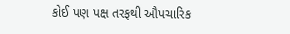કોઈ પણ પક્ષ તરફથી ઔપચારિક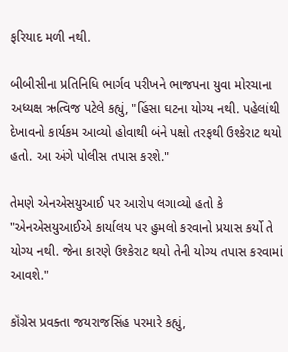ફરિયાદ મળી નથી.

બીબીસીના પ્રતિનિધિ ભાર્ગવ પરીખને ભાજપના યુવા મોરચાના અધ્યક્ષ ઋત્વિજ પટેલે કહ્યું, "હિંસા ઘટના યોગ્ય નથી. પહેલાંથી દેખાવનો કાર્યકમ આવ્યો હોવાથી બંને પક્ષો તરફથી ઉશ્કેરાટ થયો હતો. આ અંગે પોલીસ તપાસ કરશે."

તેમણે એનએસયુઆઈ પર આરોપ લગાવ્યો હતો કે "એનએસયુઆઈએ કાર્યાલય પર હુમલો કરવાનો પ્રયાસ કર્યો તે યોગ્ય નથી. જેના કારણે ઉશ્કેરાટ થયો તેની યોગ્ય તપાસ કરવામાં આવશે."

કૉંગ્રેસ પ્રવક્તા જયરાજસિંહ પરમારે કહ્યું,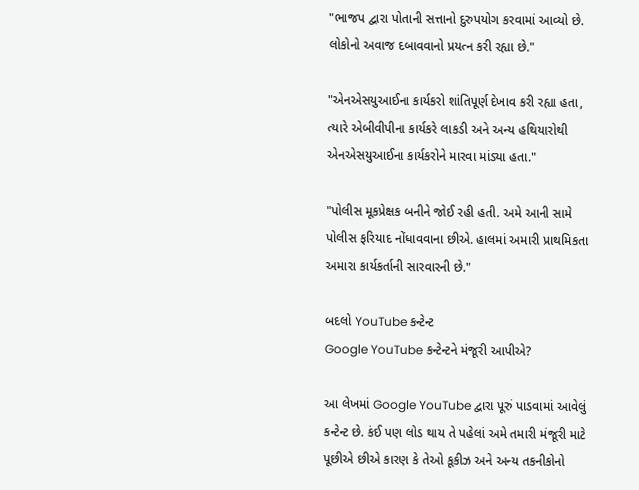"ભાજપ દ્વારા પોતાની સત્તાનો દુરુપયોગ કરવામાં આવ્યો છે. લોકોનો અવાજ દબાવવાનો પ્રયત્ન કરી રહ્યા છે."

"એનએસયુઆઈના કાર્યકરો શાંતિપૂર્ણ દેખાવ કરી રહ્યા હતા, ત્યારે એબીવીપીના કાર્યકરે લાકડી અને અન્ય હથિયારોથી એનએસયુઆઈના કાર્યકરોને મારવા માંડ્યા હતા."

"પોલીસ મૂકપ્રેક્ષક બનીને જોઈ રહી હતી. અમે આની સામે પોલીસ ફરિયાદ નોંધાવવાના છીએ. હાલમાં અમારી પ્રાથમિકતા અમારા કાર્યકર્તાની સારવારની છે."

બદલો YouTube કન્ટેન્ટ
Google YouTube કન્ટેન્ટને મંજૂરી આપીએ?

આ લેખમાં Google YouTube દ્વારા પૂરું પાડવામાં આવેલું કન્ટેન્ટ છે. કંઈ પણ લોડ થાય તે પહેલાં અમે તમારી મંજૂરી માટે પૂછીએ છીએ કારણ કે તેઓ કૂકીઝ અને અન્ય તકનીકોનો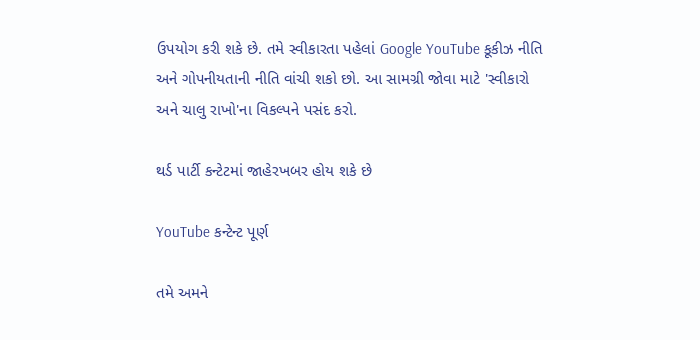ઉપયોગ કરી શકે છે. તમે સ્વીકારતા પહેલાં Google YouTube કૂકીઝ નીતિ અને ગોપનીયતાની નીતિ વાંચી શકો છો. આ સામગ્રી જોવા માટે 'સ્વીકારો અને ચાલુ રાખો'ના વિકલ્પને પસંદ કરો.

થર્ડ પાર્ટી કન્ટેટમાં જાહેરખબર હોય શકે છે

YouTube કન્ટેન્ટ પૂર્ણ

તમે અમને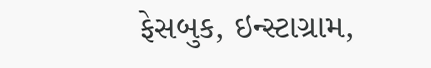ફેસબુક, ઇન્સ્ટાગ્રામ,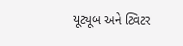યૂટ્યૂબ અને ટ્વિટર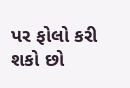પર ફોલો કરી શકો છો